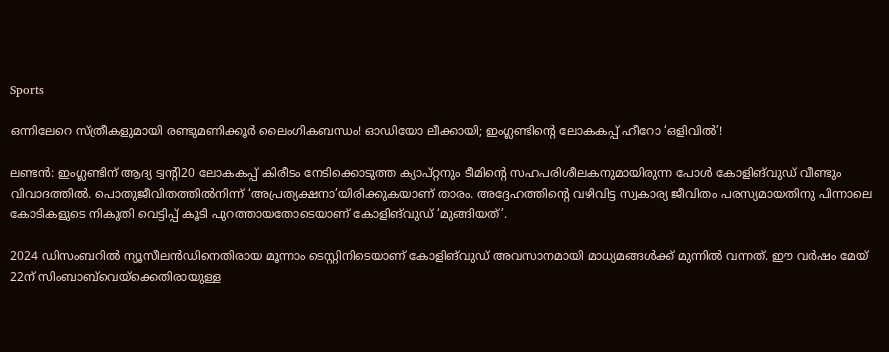Sports

ഒന്നിലേറെ സ്ത്രീകളുമായി രണ്ടുമണിക്കൂര്‍ ലൈംഗികബന്ധം! ഓഡിയോ ലീക്കായി; ഇംഗ്ലണ്ടിന്റെ ലോകകപ്പ് ഹീറോ ‘ഒളിവില്‍’!

ലണ്ടൻ: ഇംഗ്ലണ്ടിന് ആദ്യ ട്വന്റി20 ലോകകപ്പ് കിരീടം നേടിക്കൊടുത്ത ക്യാപ്റ്റനും ടീമിന്റെ സഹപരിശീലകനുമായിരുന്ന പോള്‍ കോളിങ്‌വുഡ് വീണ്ടും വിവാദത്തില്‍. പൊതുജീവിതത്തിൽനിന്ന് ‘അപ്രത്യക്ഷനാ’യിരിക്കുകയാണ് താരം. അദ്ദേഹത്തിന്റെ വഴിവിട്ട സ്വകാര്യ ജീവിതം പരസ്യമായതിനു പിന്നാലെ കോടികളുടെ നികുതി വെട്ടിപ്പ് കൂടി പുറത്തായതോടെയാണ് കോളിങ്‌വുഡ് ‘മുങ്ങിയത്’.

2024 ഡിസംബറില്‍ ന്യൂസീലന്‍ഡിനെതിരായ മൂന്നാം ടെസ്റ്റിനിടെയാണ് കോളിങ്‌വുഡ് അവസാനമായി മാധ്യമങ്ങള്‍ക്ക് മുന്നില്‍ വന്നത്. ഈ വർഷം മേയ് 22ന് സിംബാബ്‌‌വെയ്ക്കെതിരായുള്ള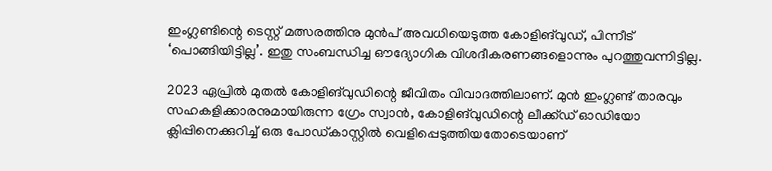ഇംഗ്ലണ്ടിന്റെ ടെസ്റ്റ് മത്സരത്തിനു മുൻപ് അവധിയെടുത്ത കോളി‌ങ്‌വുഡ്, പിന്നീട് ‘പൊങ്ങിയിട്ടില്ല’. ഇതു സംബന്ധിച്ച ഔദ്യോഗിക വിശദീകരണങ്ങളൊന്നും പുറത്തുവന്നിട്ടില്ല.

2023 ഏപ്രിൽ മുതൽ കോളി‌ങ്‌വുഡിന്റെ ജീവിതം വിവാദത്തിലാണ്. മുൻ ഇംഗ്ലണ്ട് താരവും സഹകളിക്കാരനുമായിരുന്ന ഗ്രേം സ്വാൻ, കോളിങ്‌വുഡിന്റെ ലീക്ക്ഡ് ഓഡിയോ ക്ലിപ്പിനെക്കുറിച്ച് ഒരു പോഡ്‌കാസ്റ്റിൽ വെളിപ്പെടുത്തിയതോടെയാണ്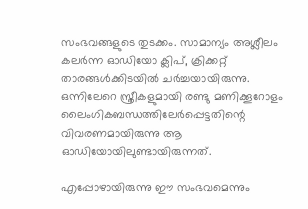സംഭവങ്ങളുടെ തുടക്കം. സാമാന്യം അശ്ലീലം കലര്‍ന്ന ഓഡിയോ ക്ലിപ്, ക്രിക്കറ്റ് താരങ്ങള്‍ക്കിടയില്‍ ചര്‍ച്ചയായിരുന്നു. ഒന്നിലേറെ സ്ത്രീകളുമായി രണ്ടു മണിക്കൂറോളം ലൈംഗികബന്ധത്തിലേര്‍പ്പെട്ടതിന്റെ വിവരണമായിരുന്നു ആ ഓഡിയോയിലുണ്ടായിരുന്നത്.

എപ്പോഴായിരുന്നു ഈ സംഭവമെന്നും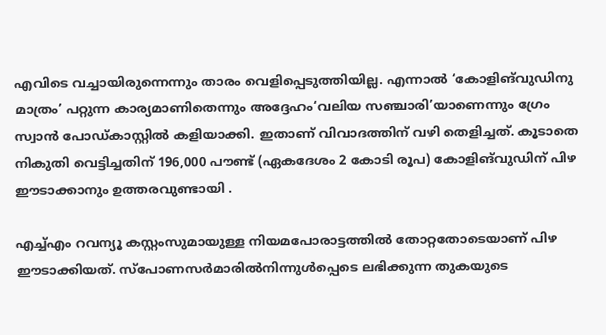എവിടെ വച്ചായിരുന്നെന്നും താരം വെളിപ്പെടുത്തിയില്ല. എന്നാല്‍ ‘കോളിങ്‌വുഡിനു മാത്രം’ പറ്റുന്ന കാര്യമാണിതെന്നും അദ്ദേഹം‘വലിയ സഞ്ചാരി’യാണെന്നും ഗ്രേം സ്വാൻ പോഡ്കാസ്റ്റിൽ കളിയാക്കി. ഇതാണ് വിവാദത്തിന് വഴി തെളിച്ചത്. കൂടാതെ നികുതി വെട്ടിച്ചതിന് 196,000 പൗണ്ട് (ഏകദേശം 2 കോടി രൂപ) കോളിങ്‌വുഡിന് പിഴ ഈടാക്കാനും ഉത്തരവുണ്ടായി .

എച്ച്എം റവന്യൂ കസ്റ്റംസുമായുള്ള നിയമപോരാട്ടത്തിൽ തോറ്റതോടെയാണ് പിഴ ഈടാക്കിയത്. സ്പോണസർമാരിൽനിന്നുൾപ്പെടെ ലഭിക്കുന്ന തുകയുടെ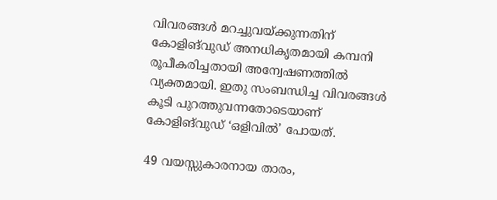വിവരങ്ങൾ മറച്ചുവയ്ക്കുന്നതിന് കോളിങ്‌വുഡ് അനധികൃതമായി കമ്പനി രൂപീകരിച്ചതായി അന്വേഷണത്തിൽ വ്യക്തമായി. ഇതു സംബന്ധിച്ച വിവരങ്ങൾ കൂടി പുറത്തുവന്നതോടെയാണ് കോളിങ്‌വുഡ് ‘ഒളിവിൽ’ പോയത്.

49 വയസ്സുകാരനായ താരം,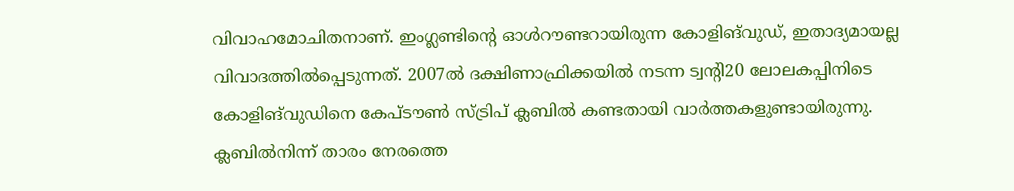വിവാഹമോചിതനാണ്. ഇംഗ്ലണ്ടിന്റെ ഓള്‍റൗണ്ടറായിരുന്ന കോളിങ്‌‌വുഡ്, ഇതാദ്യമായല്ല വിവാദത്തില്‍പ്പെടുന്നത്. 2007ല്‍ ദക്ഷിണാഫ്രിക്കയില്‍ നടന്ന ട്വന്‍റി20 ലോലകപ്പിനിടെ കോളിങ്‌വുഡിനെ കേപ്ടൗണ്‍ സ്ട്രിപ് ക്ലബില്‍ കണ്ടതായി വാര്‍ത്തകളുണ്ടായിരുന്നു. ക്ലബില്‍നിന്ന് താരം നേരത്തെ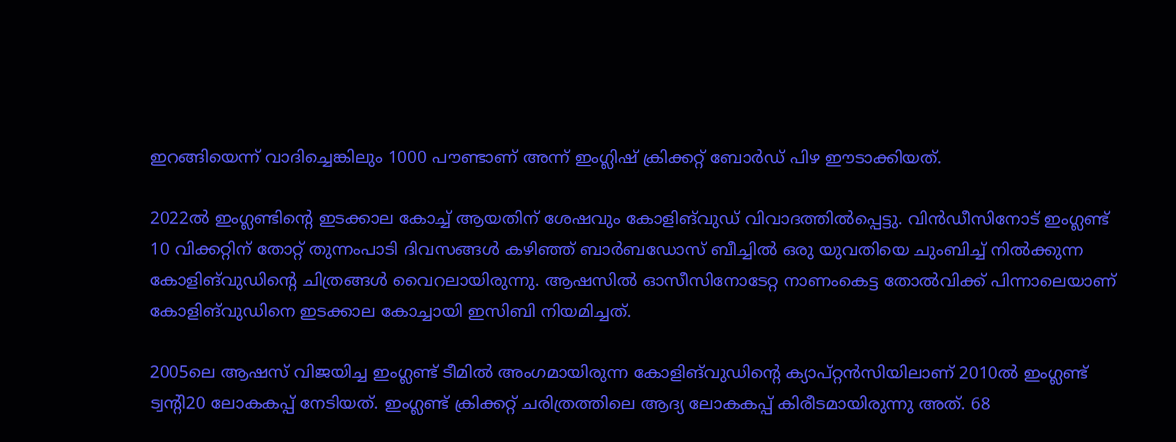ഇറങ്ങിയെന്ന് വാദിച്ചെങ്കിലും 1000 പൗണ്ടാണ് അന്ന് ഇംഗ്ലിഷ് ക്രിക്കറ്റ് ബോര്‍ഡ് പിഴ ഈടാക്കിയത്.

2022ല്‍ ഇംഗ്ലണ്ടിന്‍റെ ഇടക്കാല കോച്ച് ആയതിന് ശേഷവും കോളിങ്‌വുഡ് വിവാദത്തില്‍പ്പെട്ടു. വിന്‍ഡീസിനോട് ഇംഗ്ലണ്ട് 10 വിക്കറ്റിന് തോറ്റ് തുന്നംപാടി ദിവസങ്ങള്‍ കഴിഞ്ഞ് ബാര്‍ബഡോസ് ബീച്ചില്‍ ഒരു യുവതിയെ ചുംബിച്ച് നില്‍ക്കുന്ന കോളിങ്‌വുഡിന്റെ ചിത്രങ്ങൾ വൈറലായിരുന്നു. ആഷസില്‍ ഓസീസിനോടേറ്റ നാണംകെട്ട തോല്‍വിക്ക് പിന്നാലെയാണ് കോളിങ്‌വുഡിനെ ഇടക്കാല കോച്ചായി ഇസിബി നിയമിച്ചത്.

2005ലെ ആഷസ് വിജയിച്ച ഇംഗ്ലണ്ട് ടീമിൽ അംഗമായിരുന്ന കോളിങ്‌വുഡിന്റെ ക്യാപ്റ്റൻസിയിലാണ് 2010ൽ ഇംഗ്ലണ്ട് ട്വന്റി20 ലോകകപ്പ് നേടിയത്. ഇംഗ്ലണ്ട് ക്രിക്കറ്റ് ചരിത്രത്തിലെ ആദ്യ ലോകകപ്പ് കിരീടമായിരുന്നു അത്. 68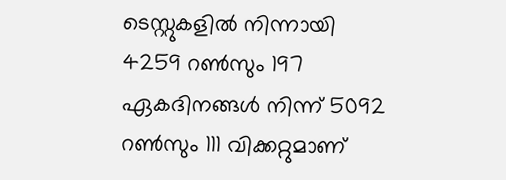ടെസ്റ്റുകളില്‍ നിന്നായി 4259 റണ്‍സും 197 ഏകദിനങ്ങള്‍ നിന്ന് 5092 റണ്‍സും 111 വിക്കറ്റുമാണ്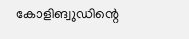കോളിങ്വുഡിന്റെ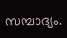സമ്പാദ്യം.